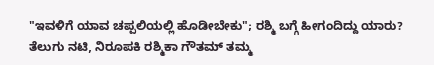"ಇವಳಿಗೆ ಯಾವ ಚಪ್ಪಲಿಯಲ್ಲಿ ಹೊಡೀಬೇಕು"; ರಶ್ಮಿ ಬಗ್ಗೆ ಹೀಗಂದಿದ್ದು ಯಾರು?
ತೆಲುಗು ನಟಿ, ನಿರೂಪಕಿ ರಶ್ಮಿಕಾ ಗೌತಮ್ ತಮ್ಮ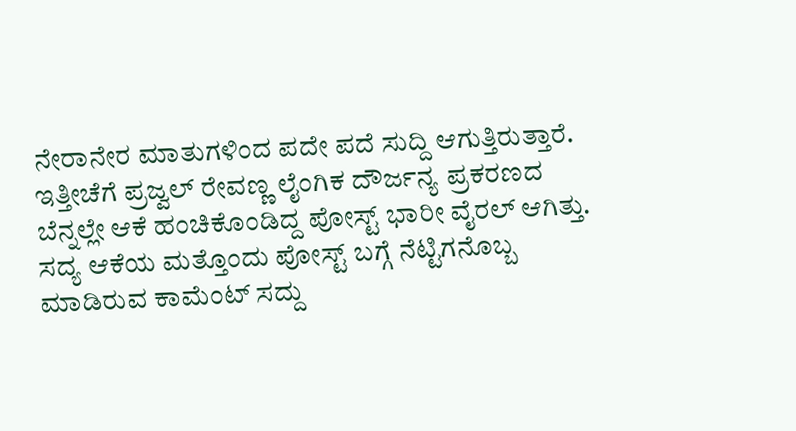ನೇರಾನೇರ ಮಾತುಗಳಿಂದ ಪದೇ ಪದೆ ಸುದ್ದಿ ಆಗುತ್ತಿರುತ್ತಾರೆ. ಇತ್ತೀಚೆಗೆ ಪ್ರಜ್ವಲ್ ರೇವಣ್ಣ ಲೈಂಗಿಕ ದೌರ್ಜನ್ಯ ಪ್ರಕರಣದ ಬೆನ್ನಲ್ಲೇ ಆಕೆ ಹಂಚಿಕೊಂಡಿದ್ದ ಪೋಸ್ಟ್ ಭಾರೀ ವೈರಲ್ ಆಗಿತ್ತು. ಸದ್ಯ ಆಕೆಯ ಮತ್ತೊಂದು ಪೋಸ್ಟ್ ಬಗ್ಗೆ ನೆಟ್ಟಿಗನೊಬ್ಬ ಮಾಡಿರುವ ಕಾಮೆಂಟ್ ಸದ್ದು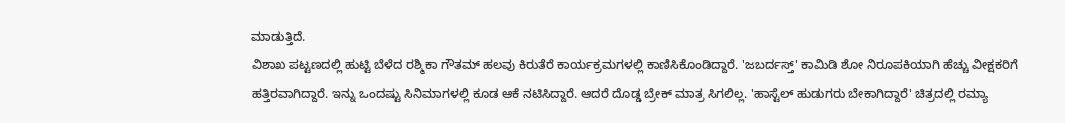ಮಾಡುತ್ತಿದೆ.
ವಿಶಾಖ ಪಟ್ಟಣದಲ್ಲಿ ಹುಟ್ಟಿ ಬೆಳೆದ ರಶ್ಮಿಕಾ ಗೌತಮ್ ಹಲವು ಕಿರುತೆರೆ ಕಾರ್ಯಕ್ರಮಗಳಲ್ಲಿ ಕಾಣಿಸಿಕೊಂಡಿದ್ದಾರೆ. 'ಜಬರ್ದಸ್ತ್' ಕಾಮಿಡಿ ಶೋ ನಿರೂಪಕಿಯಾಗಿ ಹೆಚ್ಚು ವೀಕ್ಷಕರಿಗೆ ಹತ್ತಿರವಾಗಿದ್ದಾರೆ. ಇನ್ನು ಒಂದಷ್ಟು ಸಿನಿಮಾಗಳಲ್ಲಿ ಕೂಡ ಆಕೆ ನಟಿಸಿದ್ದಾರೆ. ಆದರೆ ದೊಡ್ಡ ಬ್ರೇಕ್ ಮಾತ್ರ ಸಿಗಲಿಲ್ಲ. 'ಹಾಸ್ಟೆಲ್ ಹುಡುಗರು ಬೇಕಾಗಿದ್ದಾರೆ' ಚಿತ್ರದಲ್ಲಿ ರಮ್ಯಾ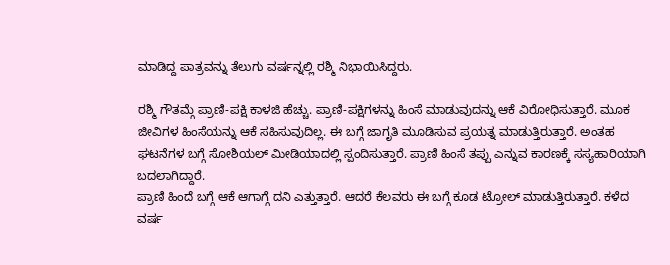ಮಾಡಿದ್ದ ಪಾತ್ರವನ್ನು ತೆಲುಗು ವರ್ಷನ್ನಲ್ಲಿ ರಶ್ಮಿ ನಿಭಾಯಿಸಿದ್ದರು.

ರಶ್ಮಿ ಗೌತಮ್ಗೆ ಪ್ರಾಣಿ-ಪಕ್ಷಿ ಕಾಳಜಿ ಹೆಚ್ಚು. ಪ್ರಾಣಿ-ಪಕ್ಷಿಗಳನ್ನು ಹಿಂಸೆ ಮಾಡುವುದನ್ನು ಆಕೆ ವಿರೋಧಿಸುತ್ತಾರೆ. ಮೂಕ ಜೀವಿಗಳ ಹಿಂಸೆಯನ್ನು ಆಕೆ ಸಹಿಸುವುದಿಲ್ಲ. ಈ ಬಗ್ಗೆ ಜಾಗೃತಿ ಮೂಡಿಸುವ ಪ್ರಯತ್ನ ಮಾಡುತ್ತಿರುತ್ತಾರೆ. ಅಂತಹ ಘಟನೆಗಳ ಬಗ್ಗೆ ಸೋಶಿಯಲ್ ಮೀಡಿಯಾದಲ್ಲಿ ಸ್ಪಂದಿಸುತ್ತಾರೆ. ಪ್ರಾಣಿ ಹಿಂಸೆ ತಪ್ಪು ಎನ್ನುವ ಕಾರಣಕ್ಕೆ ಸಸ್ಯಹಾರಿಯಾಗಿ ಬದಲಾಗಿದ್ದಾರೆ.
ಪ್ರಾಣಿ ಹಿಂದೆ ಬಗ್ಗೆ ಆಕೆ ಆಗಾಗ್ಗೆ ದನಿ ಎತ್ತುತ್ತಾರೆ. ಆದರೆ ಕೆಲವರು ಈ ಬಗ್ಗೆ ಕೂಡ ಟ್ರೋಲ್ ಮಾಡುತ್ತಿರುತ್ತಾರೆ. ಕಳೆದ ವರ್ಷ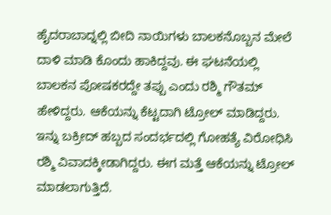ಹೈದರಾಬಾದ್ನಲ್ಲಿ ಬೀದಿ ನಾಯಿಗಳು ಬಾಲಕನೊಬ್ಬನ ಮೇಲೆ ದಾಳಿ ಮಾಡಿ ಕೊಂದು ಹಾಕಿದ್ದವು. ಈ ಘಟನೆಯಲ್ಲಿ ಬಾಲಕನ ಪೋಷಕರದ್ದೇ ತಪ್ಪು ಎಂದು ರಶ್ಮಿ ಗೌತಮ್ ಹೇಳಿದ್ದರು. ಆಕೆಯನ್ನು ಕೆಟ್ಟದಾಗಿ ಟ್ರೋಲ್ ಮಾಡಿದ್ದರು. ಇನ್ನು ಬಕ್ರೀದ್ ಹಬ್ಬದ ಸಂದರ್ಭದಲ್ಲಿ ಗೋಹತ್ಯೆ ವಿರೋಧಿಸಿ ರಶ್ಮಿ ವಿವಾದಕ್ಕೀಡಾಗಿದ್ದರು. ಈಗ ಮತ್ತೆ ಆಕೆಯನ್ನು ಟ್ರೋಲ್ ಮಾಡಲಾಗುತ್ತಿದೆ.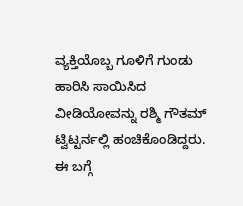ವ್ಯಕ್ತಿಯೊಬ್ಬ ಗೂಳಿಗೆ ಗುಂಡು ಹಾರಿಸಿ ಸಾಯಿಸಿದ ವೀಡಿಯೋವನ್ನು ರಶ್ಮಿ ಗೌತಮ್ ಟ್ವಿಟ್ಟರ್ನಲ್ಲಿ ಹಂಚಿಕೊಂಡಿದ್ದರು. ಈ ಬಗ್ಗೆ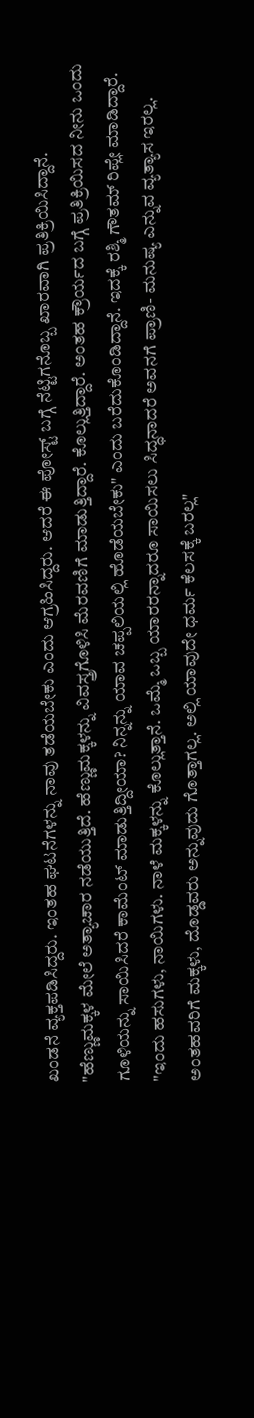ಖಂಡನೆ ವ್ಯಕ್ತಪಡಿಸಿದ್ದರು. ಇಂತಹ ಘಟನೆಗಳನ್ನು ನಾವು ತಡೆಯಬೇಕು ಎಂದು ಆಗ್ರಹಿಸಿದ್ದರು. ಆದರೆ ಈ ಪೋಸ್ಟ್ ಬಗ್ಗೆ ನೆಟ್ಟಿಗನೊಬ್ಬ ಖಾರವಾಗಿ ಪ್ರತಿಕ್ರಿಯಿಸಿದ್ದಾನೆ.
"ಹೆಣ್ಣುಮಕ್ಕಳ ಮೇಲೆ ಅತ್ಯಾಚಾರ ನಡೆಯುತ್ತಿದೆ. ಹೆಣ್ಣುಮಕ್ಕಳನ್ನು ವಿವಸ್ತ್ರಗೊಳಿಸಿ ಮೆರವಣಿಗೆ ಮಾಡುತ್ತಿದ್ದಾರೆ. ಕೊಲ್ಲುತ್ತಿದ್ದಾರೆ. ಅಂತಹ ಕ್ರೌರ್ಯದ ಬಗ್ಗೆ ಪ್ರತಿಕ್ರಿಯಿಸದ ನೀನು ಒಂದು ಗೂಳಿಯನ್ನು ಸಾಯಿಸಿದರೆ ಕಾಮೆಂಟ್ ಮಾಡುತ್ತಿದ್ದೀಯಾ? ನಿನ್ನನ್ನು ಯಾವ ಚಪ್ಪಲಿಯಲ್ಲಿ ಹೊಡೆಯಬೇಕು" ಎಂದು ಬರೆದುಕೊಂಡಿದ್ದಾನೆ. ಇದಕ್ಕೆ ರಶ್ಮಿ ಗೌತಮ್ ರಿಪ್ಲೇ ಮಾಡಿದ್ದಾರೆ.
"ಇಂದು ಹಸುಗಳು, ನಾಯಿಗಳು. ನಾಳೆ ಮಕ್ಕಳನ್ನು ಕೊಲ್ಲುತ್ತಾನೆ. ಒಮ್ಮೆ ಒಬ್ಬ ಯಾರರನ್ನಾದರೂ ಸಾಯಿಸಲು ಸಿದ್ಧನಾದರೆ ಅವನಗೆ ಪ್ರಾಣಿ- ಮನುಷ್ಯ ಎನ್ನುವ ವ್ಯತ್ಯಾಸ ಇರಲ್ಲ. ಅಂತಹವರಿಗೆ ಮಕ್ಕಳು, ದೊಡ್ಡವರು ಅನ್ನುವುದು ಗೊತ್ತಾಗಲ್ಲ. ಅಲ್ಲಿ ಯಾವುದೇ ಧರ್ಮ ಕೆಲಸಕ್ಕೆ ಬರಲ್ಲ"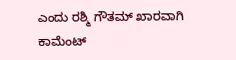ಎಂದು ರಶ್ಮಿ ಗೌತಮ್ ಖಾರವಾಗಿ ಕಾಮೆಂಟ್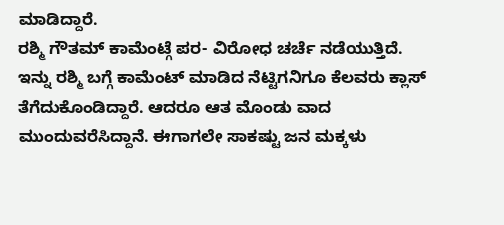ಮಾಡಿದ್ದಾರೆ.
ರಶ್ಮಿ ಗೌತಮ್ ಕಾಮೆಂಟ್ಗೆ ಪರ- ವಿರೋಧ ಚರ್ಚೆ ನಡೆಯುತ್ತಿದೆ. ಇನ್ನು ರಶ್ಮಿ ಬಗ್ಗೆ ಕಾಮೆಂಟ್ ಮಾಡಿದ ನೆಟ್ಟಿಗನಿಗೂ ಕೆಲವರು ಕ್ಲಾಸ್ ತೆಗೆದುಕೊಂಡಿದ್ದಾರೆ. ಆದರೂ ಆತ ಮೊಂಡು ವಾದ ಮುಂದುವರೆಸಿದ್ದಾನೆ. ಈಗಾಗಲೇ ಸಾಕಷ್ಟು ಜನ ಮಕ್ಕಳು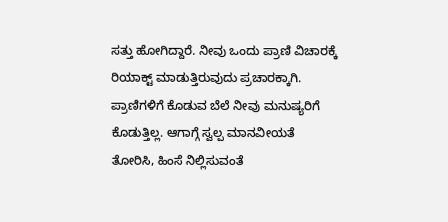ಸತ್ತು ಹೋಗಿದ್ದಾರೆ. ನೀವು ಒಂದು ಪ್ರಾಣಿ ವಿಚಾರಕ್ಕೆ ರಿಯಾಕ್ಟ್ ಮಾಡುತ್ತಿರುವುದು ಪ್ರಚಾರಕ್ಕಾಗಿ. ಪ್ರಾಣಿಗಳಿಗೆ ಕೊಡುವ ಬೆಲೆ ನೀವು ಮನುಷ್ಯರಿಗೆ ಕೊಡುತ್ತಿಲ್ಲ. ಆಗಾಗ್ಗೆ ಸ್ವಲ್ಪ ಮಾನವೀಯತೆ ತೋರಿಸಿ, ಹಿಂಸೆ ನಿಲ್ಲಿಸುವಂತೆ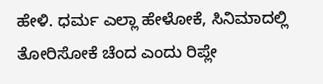ಹೇಳಿ. ಧರ್ಮ ಎಲ್ಲಾ ಹೇಳೋಕೆ, ಸಿನಿಮಾದಲ್ಲಿ ತೋರಿಸೋಕೆ ಚೆಂದ ಎಂದು ರಿಪ್ಲೇ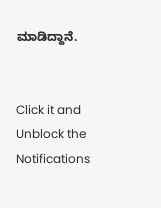ಮಾಡಿದ್ದಾನೆ.


Click it and Unblock the Notifications